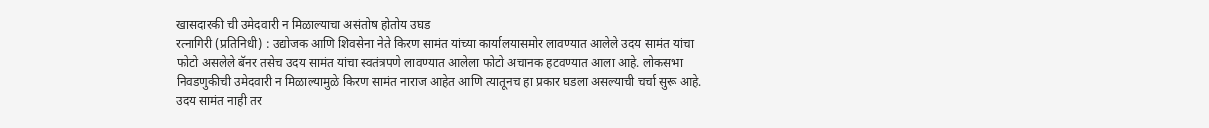खासदारकी ची उमेदवारी न मिळाल्याचा असंतोष होतोय उघड
रत्नागिरी (प्रतिनिधी) : उद्योजक आणि शिवसेना नेते किरण सामंत यांच्या कार्यालयासमोर लावण्यात आलेले उदय सामंत यांचा फोटो असलेले बॅनर तसेच उदय सामंत यांचा स्वतंत्रपणे लावण्यात आलेला फोटो अचानक हटवण्यात आला आहे. लोकसभा निवडणुकीची उमेदवारी न मिळाल्यामुळे किरण सामंत नाराज आहेत आणि त्यातूनच हा प्रकार घडला असल्याची चर्चा सुरू आहे. उदय सामंत नाही तर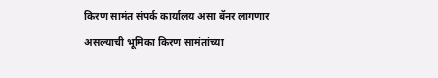किरण सामंत संपर्क कार्यालय असा बॅनर लागणार असल्याची भूमिका किरण सामंतांच्या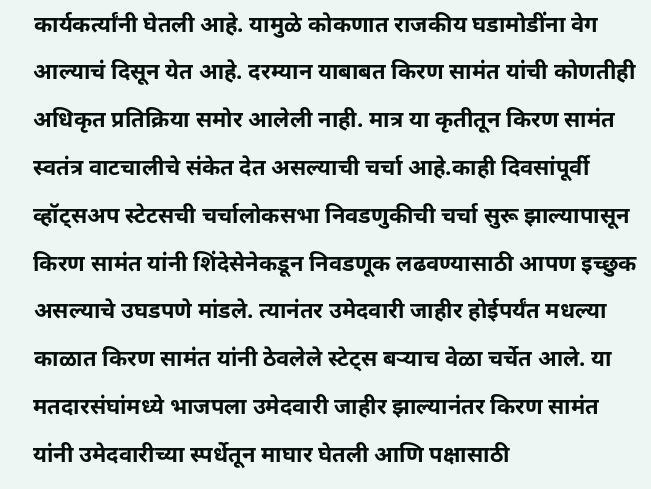कार्यकर्त्यांनी घेतली आहे. यामुळे कोकणात राजकीय घडामोडींना वेग आल्याचं दिसून येत आहे. दरम्यान याबाबत किरण सामंत यांची कोणतीही अधिकृत प्रतिक्रिया समोर आलेली नाही. मात्र या कृतीतून किरण सामंत स्वतंत्र वाटचालीचे संकेत देत असल्याची चर्चा आहे.काही दिवसांपूर्वी व्हॉट्सअप स्टेटसची चर्चालोकसभा निवडणुकीची चर्चा सुरू झाल्यापासून किरण सामंत यांनी शिंदेसेनेकडून निवडणूक लढवण्यासाठी आपण इच्छुक असल्याचे उघडपणे मांडले. त्यानंतर उमेदवारी जाहीर होईपर्यंत मधल्या काळात किरण सामंत यांनी ठेवलेले स्टेट्स बऱ्याच वेळा चर्चेत आले. या मतदारसंघांमध्ये भाजपला उमेदवारी जाहीर झाल्यानंतर किरण सामंत यांनी उमेदवारीच्या स्पर्धेतून माघार घेतली आणि पक्षासाठी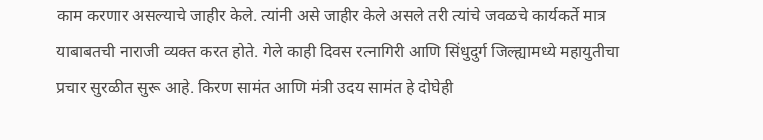काम करणार असल्याचे जाहीर केले. त्यांनी असे जाहीर केले असले तरी त्यांचे जवळचे कार्यकर्ते मात्र याबाबतची नाराजी व्यक्त करत होते. गेले काही दिवस रत्नागिरी आणि सिंधुदुर्ग जिल्ह्यामध्ये महायुतीचा प्रचार सुरळीत सुरू आहे. किरण सामंत आणि मंत्री उदय सामंत हे दोघेही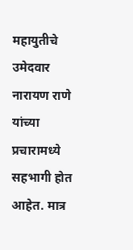महायुतीचे उमेदवार नारायण राणे यांच्या प्रचारामध्ये सहभागी होत आहेत. मात्र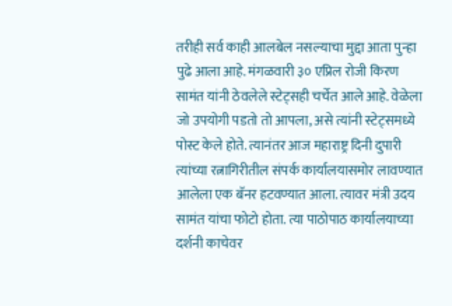तरीही सर्व काही आलबेल नसल्याचा मुद्दा आता पुन्हा पुढे आला आहे. मंगळवारी ३० एप्रिल रोजी किरण सामंत यांनी ठेवलेले स्टेट्सही चर्चेत आले आहे. वेळेला जो उपयोगी पडतो तो आपला, असे त्यांनी स्टेट्समध्ये पोस्ट केले होते. त्यानंतर आज महाराष्ट्र दिनी दुपारी त्यांच्या रत्नागिरीतील संपर्क कार्यालयासमोर लावण्यात आलेला एक बॅनर हटवण्यात आला. त्यावर मंत्री उदय सामंत यांचा फोटो होता. त्या पाठोपाठ कार्यालयाच्या दर्शनी काचेवर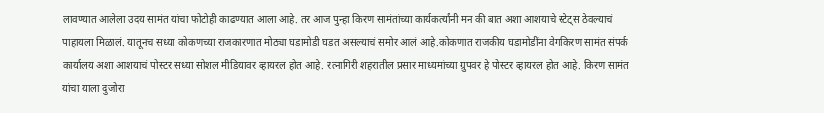लावण्यात आलेला उदय सामंत यांचा फोटोही काढण्यात आला आहे. तर आज पुन्हा किरण सामंतांच्या कार्यकर्त्यांनी मन की बात अशा आशयाचे स्टेट्स ठेवल्याचं पाहायला मिळालं. यातूनच सध्या कोकणच्या राजकारणात मोठ्या घडामोडी घडत असल्याचं समोर आलं आहे.कोकणात राजकीय घडामोडींना वेगकिरण सामंत संपर्क कार्यालय अशा आशयाचं पोस्टर सध्या सोशल मीडियावर व्हायरल होत आहे. रत्नागिरी शहरातील प्रसार माध्यमांच्या ग्रुपवर हे पोस्टर व्हायरल होत आहे. किरण सामंत यांचा याला दुजोरा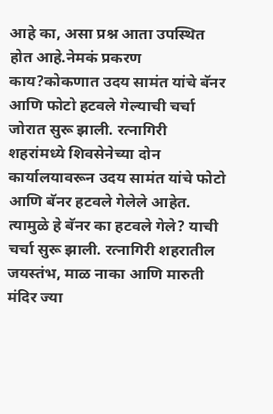आहे का, असा प्रश्न आता उपस्थित होत आहे.नेमकं प्रकरण काय?कोकणात उदय सामंत यांचे बॅनर आणि फोटो हटवले गेल्याची चर्चा जोरात सुरू झाली. रत्नागिरी शहरांमध्ये शिवसेनेच्या दोन कार्यालयावरून उदय सामंत यांचे फोटो आणि बॅनर हटवले गेलेले आहेत. त्यामुळे हे बॅनर का हटवले गेले? याची चर्चा सुरू झाली. रत्नागिरी शहरातील जयस्तंभ, माळ नाका आणि मारुती मंदिर ज्या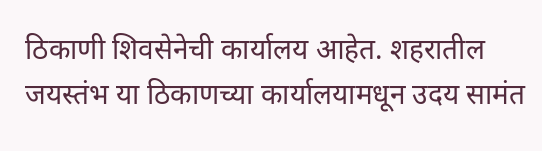ठिकाणी शिवसेनेची कार्यालय आहेत. शहरातील जयस्तंभ या ठिकाणच्या कार्यालयामधून उदय सामंत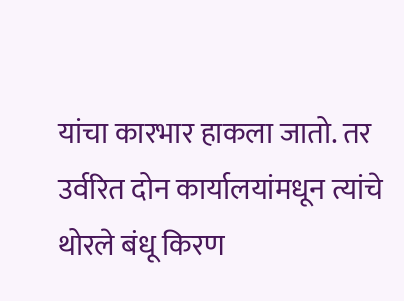यांचा कारभार हाकला जातो. तर उर्वरित दोन कार्यालयांमधून त्यांचे थोरले बंधू किरण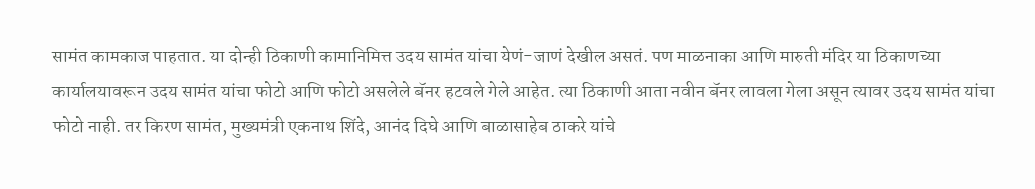सामंत कामकाज पाहतात. या दोन्ही ठिकाणी कामानिमित्त उदय सामंत यांचा येणं-जाणं देखील असतं. पण माळनाका आणि मारुती मंदिर या ठिकाणच्या कार्यालयावरून उदय सामंत यांचा फोटो आणि फोटो असलेले बॅनर हटवले गेले आहेत. त्या ठिकाणी आता नवीन बॅनर लावला गेला असून त्यावर उदय सामंत यांचा फोटो नाही. तर किरण सामंत, मुख्यमंत्री एकनाथ शिंदे, आनंद दिघे आणि बाळासाहेब ठाकरे यांचे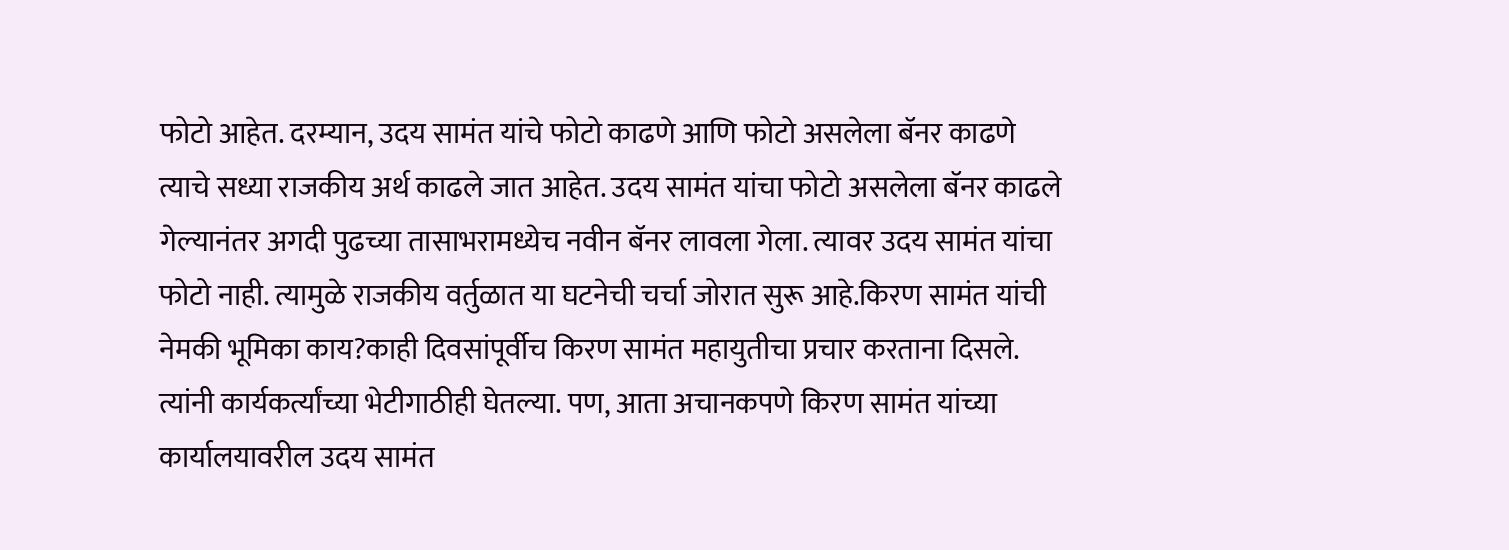फोटो आहेत. दरम्यान, उदय सामंत यांचे फोटो काढणे आणि फोटो असलेला बॅनर काढणे त्याचे सध्या राजकीय अर्थ काढले जात आहेत. उदय सामंत यांचा फोटो असलेला बॅनर काढले गेल्यानंतर अगदी पुढच्या तासाभरामध्येच नवीन बॅनर लावला गेला. त्यावर उदय सामंत यांचा फोटो नाही. त्यामुळे राजकीय वर्तुळात या घटनेची चर्चा जोरात सुरू आहे.किरण सामंत यांची नेमकी भूमिका काय?काही दिवसांपूर्वीच किरण सामंत महायुतीचा प्रचार करताना दिसले. त्यांनी कार्यकर्त्यांच्या भेटीगाठीही घेतल्या. पण, आता अचानकपणे किरण सामंत यांच्या कार्यालयावरील उदय सामंत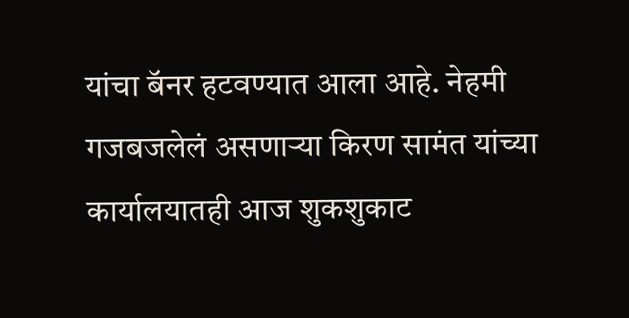यांचा बॅनर हटवण्यात आला आहे. नेहमी गजबजलेलं असणाऱ्या किरण सामंत यांच्या कार्यालयातही आज शुकशुकाट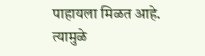पाहायला मिळत आहे. त्यामुळे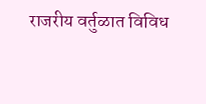राजरीय वर्तुळात विविध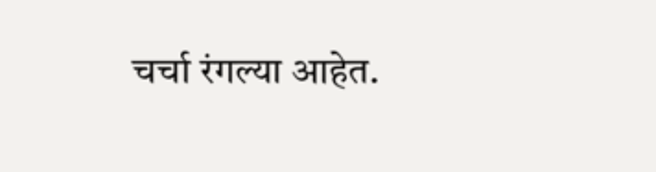चर्चा रंगल्या आहेत.